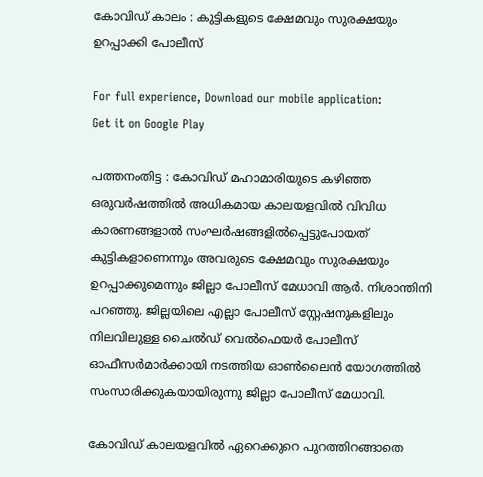കോവിഡ് കാലം : കുട്ടികളുടെ ക്ഷേമവും സുരക്ഷയും ഉറപ്പാക്കി പോലീസ്

For full experience, Download our mobile application:
Get it on Google Play

പത്തനംതിട്ട : കോവിഡ് മഹാമാരിയുടെ കഴിഞ്ഞ ഒരുവര്‍ഷത്തില്‍ അധികമായ കാലയളവില്‍ വിവിധ കാരണങ്ങളാല്‍ സംഘര്‍ഷങ്ങളില്‍പ്പെട്ടുപോയത് കുട്ടികളാണെന്നും അവരുടെ ക്ഷേമവും സുരക്ഷയും ഉറപ്പാക്കുമെന്നും ജില്ലാ പോലീസ് മേധാവി ആര്‍. നിശാന്തിനി പറഞ്ഞു. ജില്ലയിലെ എല്ലാ പോലീസ് സ്റ്റേഷനുകളിലും നിലവിലുള്ള ചൈല്‍ഡ് വെല്‍ഫെയര്‍ പോലീസ് ഓഫീസര്‍മാര്‍ക്കായി നടത്തിയ ഓണ്‍ലൈന്‍ യോഗത്തില്‍ സംസാരിക്കുകയായിരുന്നു ജില്ലാ പോലീസ് മേധാവി.

കോവിഡ് കാലയളവില്‍ ഏറെക്കുറെ പുറത്തിറങ്ങാതെ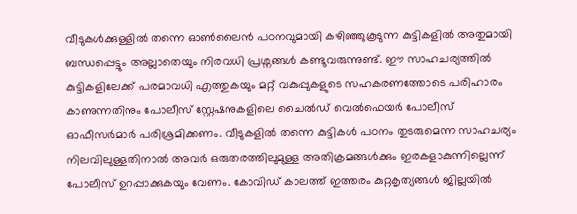വീടുകള്‍ക്കുള്ളില്‍ തന്നെ ഓണ്‍ലൈന്‍ പഠനവുമായി കഴിഞ്ഞുകൂടുന്ന കുട്ടികളില്‍ അതുമായി ബന്ധപ്പെട്ടും അല്ലാതെയും നിരവധി പ്രശ്നങ്ങള്‍ കണ്ടുവരുന്നുണ്ട്. ഈ സാഹചര്യത്തില്‍ കുട്ടികളിലേക്ക് പരമാവധി എത്തുകയും മറ്റ് വകുപ്പുകളുടെ സഹകരണത്തോടെ പരിഹാരം കാണുന്നതിനും പോലീസ് സ്റ്റേഷനുകളിലെ ചൈല്‍ഡ് വെല്‍ഫെയര്‍ പോലീസ് ഓഫീസര്‍മാര്‍ പരിശ്രമിക്കണം. വീടുകളില്‍ തന്നെ കുട്ടികള്‍ പഠനം തുടരുമെന്ന സാഹചര്യം നിലവിലുള്ളതിനാല്‍ അവര്‍ ഒരുതരത്തിലുമുള്ള അതിക്രമങ്ങള്‍ക്കും ഇരകളാകുന്നില്ലെന്ന് പോലീസ് ഉറപ്പാക്കുകയും വേണം. കോവിഡ് കാലത്ത് ഇത്തരം കുറ്റകൃത്യങ്ങള്‍ ജില്ലയില്‍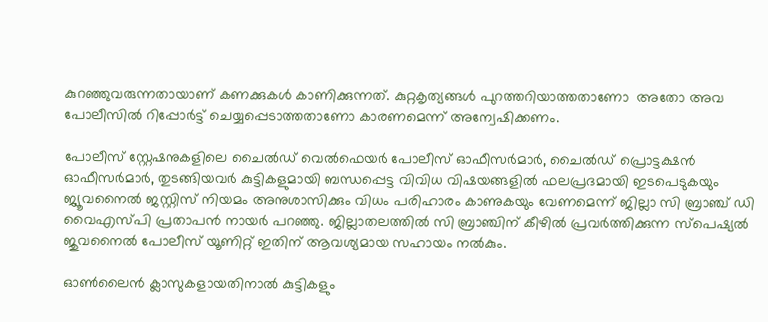കുറഞ്ഞുവരുന്നതായാണ് കണക്കുകള്‍ കാണിക്കുന്നത്. കുറ്റകൃത്യങ്ങള്‍ പുറത്തറിയാത്തതാണോ  അതോ അവ പോലീസില്‍ റിപ്പോര്‍ട്ട് ചെയ്യപ്പെടാത്തതാണോ കാരണമെന്ന് അന്വേഷിക്കണം.

പോലീസ് സ്റ്റേഷനുകളിലെ ചൈല്‍ഡ് വെല്‍ഫെയര്‍ പോലീസ് ഓഫീസര്‍മാര്‍, ചൈല്‍ഡ് പ്രൊട്ടക്ഷന്‍ ഓഫീസര്‍മാര്‍, തുടങ്ങിയവര്‍ കുട്ടികളുമായി ബന്ധപ്പെട്ട വിവിധ വിഷയങ്ങളില്‍ ഫലപ്രദമായി ഇടപെടുകയും ജ്യൂവനൈല്‍ ജസ്റ്റിസ് നിയമം അനുശാസിക്കും വിധം പരിഹാരം കാണുകയും വേണമെന്ന് ജില്ലാ സി ബ്രാഞ്ച് ഡി വൈഎസ്പി പ്രതാപന്‍ നായര്‍ പറഞ്ഞു. ജില്ലാതലത്തില്‍ സി ബ്രാഞ്ചിന് കീഴില്‍ പ്രവര്‍ത്തിക്കുന്ന സ്പെഷ്യല്‍ ജുവനൈല്‍ പോലീസ് യൂണിറ്റ് ഇതിന് ആവശ്യമായ സഹായം നല്‍കും.

ഓണ്‍ലൈന്‍ ക്ലാസുകളായതിനാല്‍ കുട്ടികളും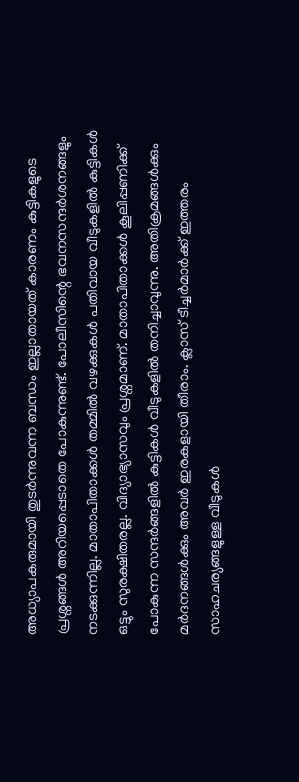അധ്യാപകരുമായി തുടര്‍ന്നുവന്ന ബന്ധം ഇല്ലാതായത് കാരണം കുട്ടികളുടെ പ്രശ്നങ്ങള്‍ അറിയപ്പെടാതെ പോകുന്നുണ്ട്. പോലീസിന്റെ ഭവനസന്ദര്‍ശനങ്ങളും നടക്കുന്നില്ല. മാതാപിതാക്കള്‍ തമ്മില്‍ വഴക്കുകള്‍ പതിവായ വീടുകളില്‍ കുട്ടികള്‍ ഒട്ടും സുരക്ഷിതരല്ല. വിദ്യാഭ്യാസവും പ്രശ്നമാണ്. മാതാപിതാക്കള്‍ കൂലിപ്പണിക്ക് പോകുന്ന സന്ദര്‍ങ്ങളില്‍ കുട്ടികള്‍ വീടുകളില്‍ തനിച്ചാവുന്നു. അതിക്രമങ്ങള്‍ക്കും  മര്‍ദനങ്ങള്‍ക്കും അവര്‍ ഇരകളായി തീരാം. ക്ലാസ് ടീച്ചര്‍മാര്‍ക്ക് ഇത്തരം സാഹചര്യങ്ങളുള്ള വീടുകള്‍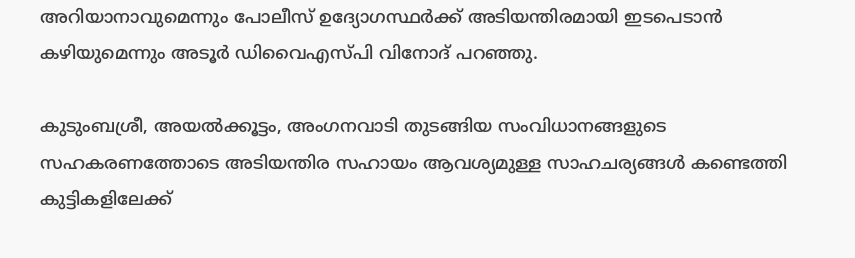അറിയാനാവുമെന്നും പോലീസ് ഉദ്യോഗസ്ഥര്‍ക്ക് അടിയന്തിരമായി ഇടപെടാന്‍ കഴിയുമെന്നും അടൂര്‍ ഡിവൈഎസ്പി വിനോദ് പറഞ്ഞു.

കുടുംബശ്രീ, അയല്‍ക്കൂട്ടം, അംഗനവാടി തുടങ്ങിയ സംവിധാനങ്ങളുടെ സഹകരണത്തോടെ അടിയന്തിര സഹായം ആവശ്യമുള്ള സാഹചര്യങ്ങള്‍ കണ്ടെത്തി കുട്ടികളിലേക്ക്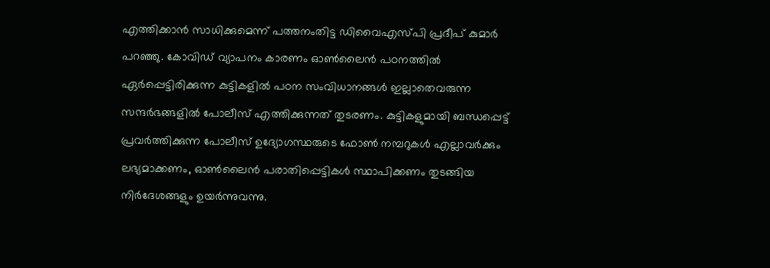എത്തിക്കാന്‍ സാധിക്കുമെന്ന് പത്തനംതിട്ട ഡിവൈഎസ്പി പ്രദീപ് കുമാര്‍ പറഞ്ഞു. കോവിഡ് വ്യാപനം കാരണം ഓണ്‍ലൈന്‍ പഠനത്തില്‍ ഏര്‍പ്പെട്ടിരിക്കുന്ന കുട്ടികളില്‍ പഠന സംവിധാനങ്ങള്‍ ഇല്ലാതെവരുന്ന സന്ദര്‍ഭങ്ങളില്‍ പോലീസ് എത്തിക്കുന്നത് തുടരണം. കുട്ടികളുമായി ബന്ധപ്പെട്ട് പ്രവര്‍ത്തിക്കുന്ന പോലീസ് ഉദ്യോഗസ്ഥരുടെ ഫോണ്‍ നമ്പറുകള്‍ എല്ലാവര്‍ക്കും ലഭ്യമാക്കണം, ഓണ്‍ലൈന്‍ പരാതിപ്പെട്ടികള്‍ സ്ഥാപിക്കണം തുടങ്ങിയ നിര്‍ദേശങ്ങളും ഉയര്‍ന്നുവന്നു.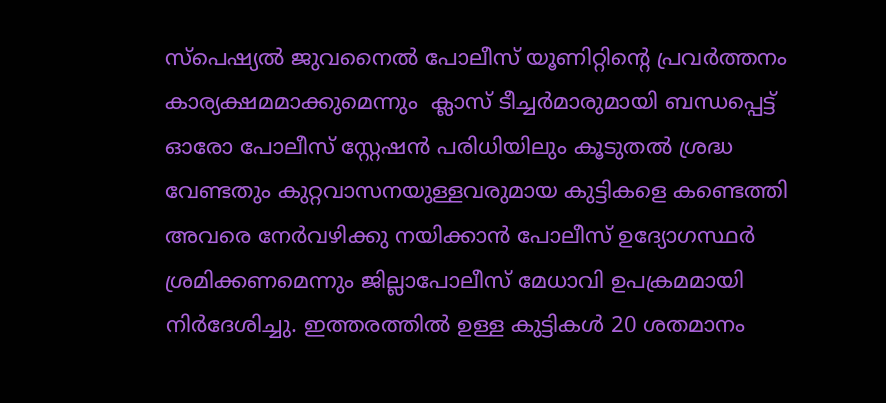സ്പെഷ്യല്‍ ജുവനൈല്‍ പോലീസ് യൂണിറ്റിന്റെ പ്രവര്‍ത്തനം കാര്യക്ഷമമാക്കുമെന്നും  ക്ലാസ് ടീച്ചര്‍മാരുമായി ബന്ധപ്പെട്ട് ഓരോ പോലീസ് സ്റ്റേഷന്‍ പരിധിയിലും കൂടുതല്‍ ശ്രദ്ധ വേണ്ടതും കുറ്റവാസനയുള്ളവരുമായ കുട്ടികളെ കണ്ടെത്തി  അവരെ നേര്‍വഴിക്കു നയിക്കാന്‍ പോലീസ് ഉദ്യോഗസ്ഥര്‍ ശ്രമിക്കണമെന്നും ജില്ലാപോലീസ് മേധാവി ഉപക്രമമായി നിര്‍ദേശിച്ചു. ഇത്തരത്തില്‍ ഉള്ള കുട്ടികള്‍ 20 ശതമാനം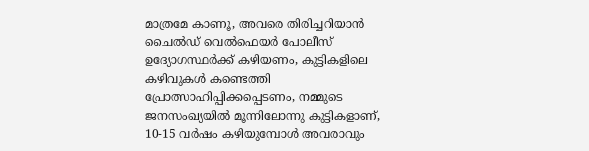മാത്രമേ കാണൂ, അവരെ തിരിച്ചറിയാന്‍ ചൈല്‍ഡ് വെല്‍ഫെയര്‍ പോലീസ് ഉദ്യോഗസ്ഥര്‍ക്ക് കഴിയണം, കുട്ടികളിലെ കഴിവുകള്‍ കണ്ടെത്തി പ്രോത്സാഹിപ്പിക്കപ്പെടണം, നമ്മുടെ ജനസംഖ്യയില്‍ മൂന്നിലോന്നു കുട്ടികളാണ്, 10-15 വര്‍ഷം കഴിയുമ്പോള്‍ അവരാവും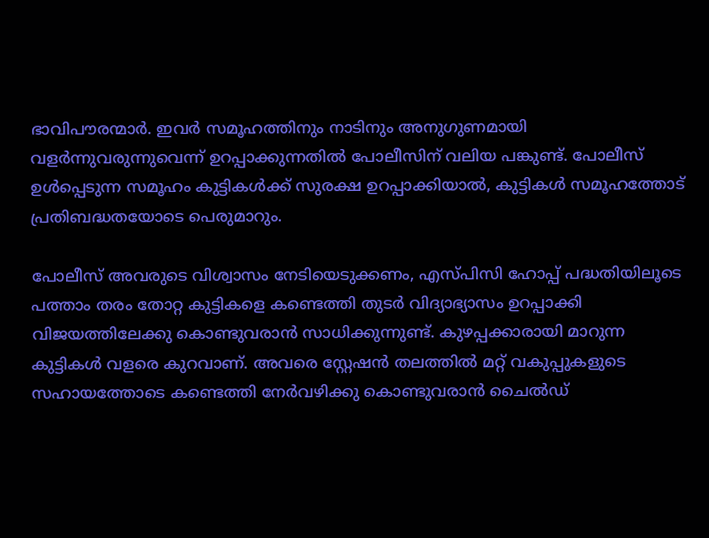ഭാവിപൗരന്മാര്‍. ഇവര്‍ സമൂഹത്തിനും നാടിനും അനുഗുണമായി വളര്‍ന്നുവരുന്നുവെന്ന് ഉറപ്പാക്കുന്നതില്‍ പോലീസിന് വലിയ പങ്കുണ്ട്. പോലീസ് ഉള്‍പ്പെടുന്ന സമൂഹം കുട്ടികള്‍ക്ക് സുരക്ഷ ഉറപ്പാക്കിയാല്‍, കുട്ടികള്‍ സമൂഹത്തോട് പ്രതിബദ്ധതയോടെ പെരുമാറും.

പോലീസ് അവരുടെ വിശ്വാസം നേടിയെടുക്കണം, എസ്പിസി ഹോപ്പ് പദ്ധതിയിലൂടെ പത്താം തരം തോറ്റ കുട്ടികളെ കണ്ടെത്തി തുടര്‍ വിദ്യാഭ്യാസം ഉറപ്പാക്കി വിജയത്തിലേക്കു കൊണ്ടുവരാന്‍ സാധിക്കുന്നുണ്ട്. കുഴപ്പക്കാരായി മാറുന്ന കുട്ടികള്‍ വളരെ കുറവാണ്. അവരെ സ്റ്റേഷന്‍ തലത്തില്‍ മറ്റ് വകുപ്പുകളുടെ സഹായത്തോടെ കണ്ടെത്തി നേര്‍വഴിക്കു കൊണ്ടുവരാന്‍ ചൈല്‍ഡ്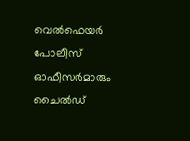വെല്‍ഫെയര്‍ പോലീസ് ഓഫീസര്‍മാരും  ചൈല്‍ഡ്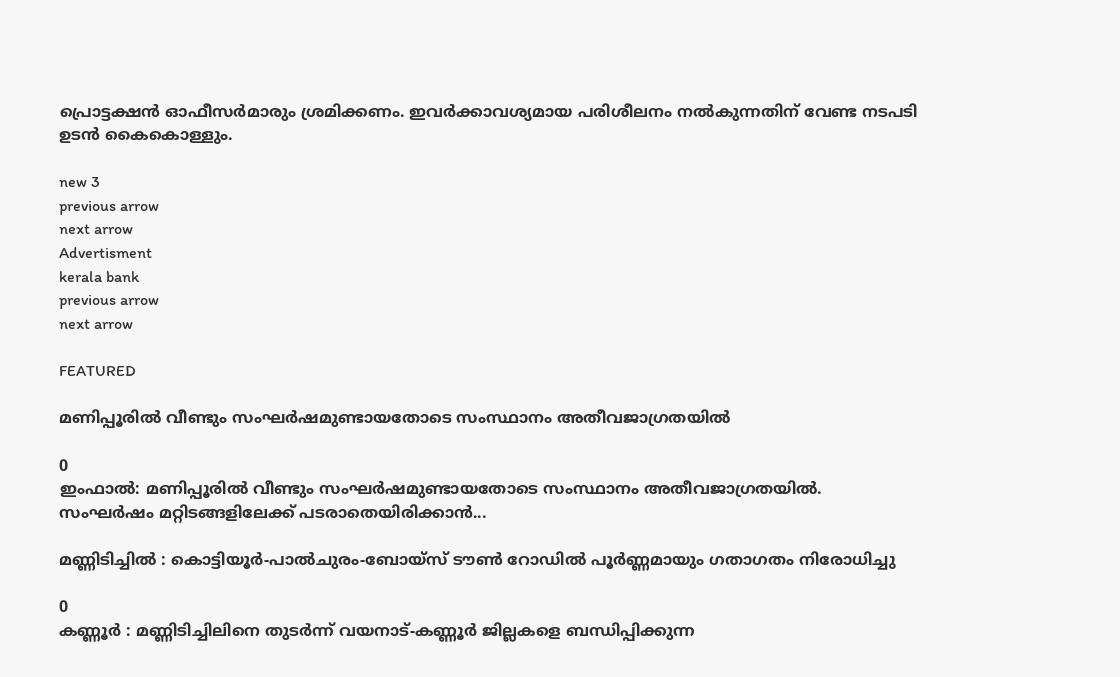പ്രൊട്ടക്ഷന്‍ ഓഫീസര്‍മാരും ശ്രമിക്കണം. ഇവര്‍ക്കാവശ്യമായ പരിശീലനം നല്‍കുന്നതിന് വേണ്ട നടപടി ഉടന്‍ കൈകൊള്ളും.

new 3
previous arrow
next arrow
Advertisment
kerala bank
previous arrow
next arrow

FEATURED

മണിപ്പൂരിൽ വീണ്ടും സംഘർഷമുണ്ടായതോടെ സംസ്ഥാനം അതീവജാഗ്രതയിൽ

0
ഇംഫാൽ: മണിപ്പൂരിൽ വീണ്ടും സംഘർഷമുണ്ടായതോടെ സംസ്ഥാനം അതീവജാഗ്രതയിൽ. സംഘർഷം മറ്റിടങ്ങളിലേക്ക് പടരാതെയിരിക്കാൻ...

മണ്ണിടിച്ചിൽ : കൊട്ടിയൂർ-പാൽചുരം-ബോയ്സ് ടൗൺ റോഡിൽ പൂർണ്ണമായും ഗതാഗതം നിരോധിച്ചു

0
കണ്ണൂർ : മണ്ണിടിച്ചിലിനെ തുടർന്ന് വയനാട്-കണ്ണൂർ ജില്ലകളെ ബന്ധിപ്പിക്കുന്ന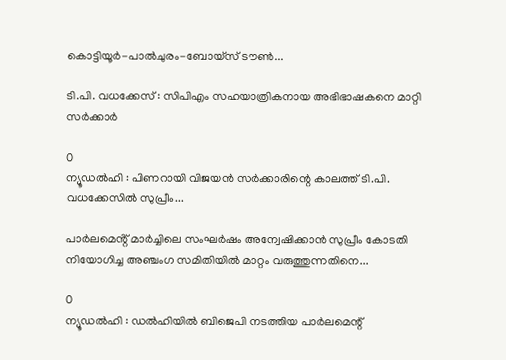കൊട്ടിയൂർ-പാൽചുരം-ബോയ്സ് ടൗൺ...

ടി.പി. വധക്കേസ് : സിപിഎം സഹയാത്രികനായ അഭിഭാഷകനെ മാറ്റി സർക്കാർ

0
ന്യൂഡൽഹി : പിണറായി വിജയൻ സർക്കാരിന്റെ കാലത്ത് ടി.പി. വധക്കേസിൽ സുപ്രീം...

പാർലമെൻ്റ് മാർച്ചിലെ സംഘർഷം അന്വേഷിക്കാൻ സുപ്രീം കോടതി നിയോഗിച്ച അഞ്ചംഗ സമിതിയിൽ മാറ്റം വരുത്തുന്നതിനെ...

0
ന്യൂഡൽഹി : ഡൽഹിയിൽ ബിജെപി നടത്തിയ പാർലമെന്റ്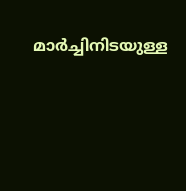മാർച്ചിനിടയുള്ള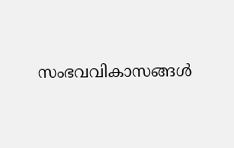സംഭവവികാസങ്ങൾ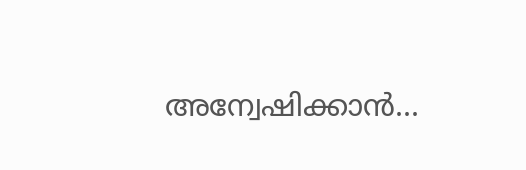അന്വേഷിക്കാൻ...